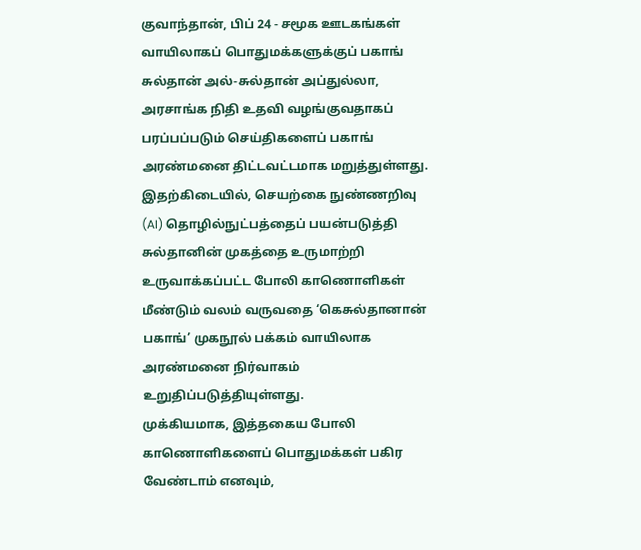குவாந்தான், பிப் 24 - சமூக ஊடகங்கள் வாயிலாகப் பொதுமக்களுக்குப் பகாங் சுல்தான் அல்-சுல்தான் அப்துல்லா, அரசாங்க நிதி உதவி வழங்குவதாகப் பரப்பப்படும் செய்திகளைப் பகாங் அரண்மனை திட்டவட்டமாக மறுத்துள்ளது.
இதற்கிடையில், செயற்கை நுண்ணறிவு (AI) தொழில்நுட்பத்தைப் பயன்படுத்தி சுல்தானின் முகத்தை உருமாற்றி உருவாக்கப்பட்ட போலி காணொளிகள் மீண்டும் வலம் வருவதை ‘கெசுல்தானான் பகாங்’ முகநூல் பக்கம் வாயிலாக அரண்மனை நிர்வாகம் உறுதிப்படுத்தியுள்ளது.
முக்கியமாக, இத்தகைய போலி காணொளிகளைப் பொதுமக்கள் பகிர வேண்டாம் எனவும்,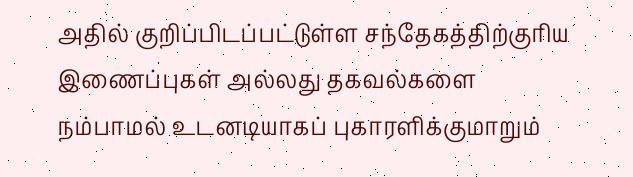அதில் குறிப்பிடப்பட்டுள்ள சந்தேகத்திற்குரிய இணைப்புகள் அல்லது தகவல்களை நம்பாமல் உடனடியாகப் புகாரளிக்குமாறும்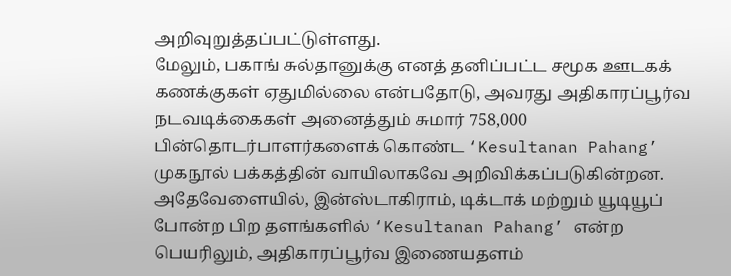அறிவுறுத்தப்பட்டுள்ளது.
மேலும், பகாங் சுல்தானுக்கு எனத் தனிப்பட்ட சமூக ஊடகக் கணக்குகள் ஏதுமில்லை என்பதோடு, அவரது அதிகாரப்பூர்வ நடவடிக்கைகள் அனைத்தும் சுமார் 758,000 பின்தொடர்பாளர்களைக் கொண்ட ‘Kesultanan Pahang’ முகநூல் பக்கத்தின் வாயிலாகவே அறிவிக்கப்படுகின்றன.
அதேவேளையில், இன்ஸ்டாகிராம், டிக்டாக் மற்றும் யூடியூப் போன்ற பிற தளங்களில் ‘Kesultanan Pahang’ என்ற பெயரிலும், அதிகாரப்பூர்வ இணையதளம்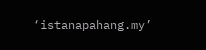‘istanapahang.my’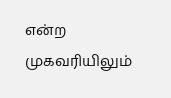என்ற முகவரியிலும்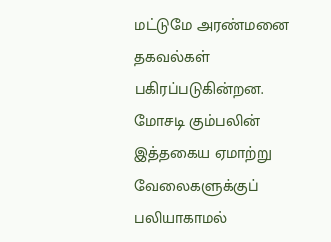மட்டுமே அரண்மனை தகவல்கள் பகிரப்படுகின்றன.
மோசடி கும்பலின் இத்தகைய ஏமாற்று வேலைகளுக்குப் பலியாகாமல்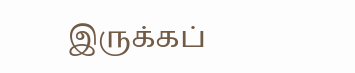இருக்கப்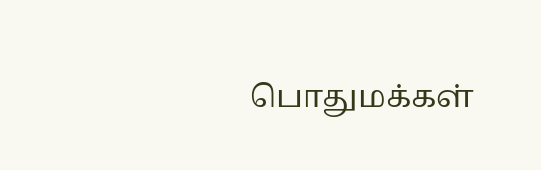பொதுமக்கள்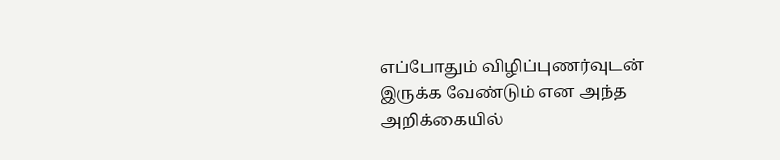எப்போதும் விழிப்புணர்வுடன் இருக்க வேண்டும் என அந்த அறிக்கையில்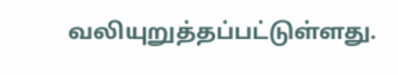வலியுறுத்தப்பட்டுள்ளது.